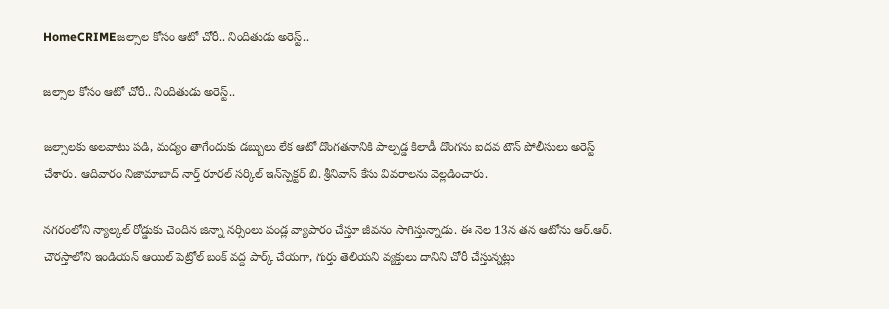HomeCRIMEజల్సాల కోసం ఆటో చోరీ.. నిందితుడు అరెస్ట్..

జల్సాల కోసం ఆటో చోరీ.. నిందితుడు అరెస్ట్..

జల్సాలకు అలవాటు పడి, మద్యం తాగేందుకు డబ్బులు లేక ఆటో దొంగతనానికి పాల్పడ్డ కిలాడీ దొంగను ఐదవ టౌన్ పోలీసులు అరెస్ట్ చేశారు. ఆదివారం నిజామాబాద్ నార్త్ రూరల్ సర్కిల్ ఇన్‌స్పెక్టర్ బి. శ్రీనివాస్ కేసు వివరాలను వెల్లడించారు.

నగరంలోని న్యాల్కల్ రోడ్డుకు చెందిన జిన్నా నర్సింలు పండ్ల వ్యాపారం చేస్తూ జీవనం సాగిస్తున్నాడు. ఈ నెల 13న తన ఆటోను ఆర్.ఆర్. చౌరస్తాలోని ఇండియన్ ఆయిల్ పెట్రోల్ బంక్ వద్ద పార్క్ చేయగా, గుర్తు తెలియని వ్యక్తులు దానిని చోరీ చేస్తున్నట్లు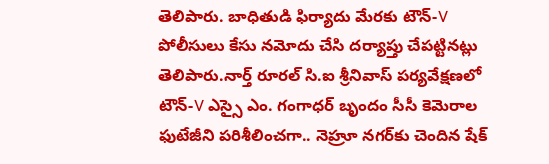తెలిపారు. బాధితుడి ఫిర్యాదు మేరకు టౌన్-V పోలీసులు కేసు నమోదు చేసి దర్యాప్తు చేపట్టినట్లు తెలిపారు.నార్త్ రూరల్ సి.ఐ శ్రీనివాస్ పర్యవేక్షణలో టౌన్-V ఎస్సై ఎం. గంగాధర్ బృందం సీసీ కెమెరాల ఫుటేజీని పరిశీలించగా.. నెహ్రూ నగర్‌కు చెందిన షేక్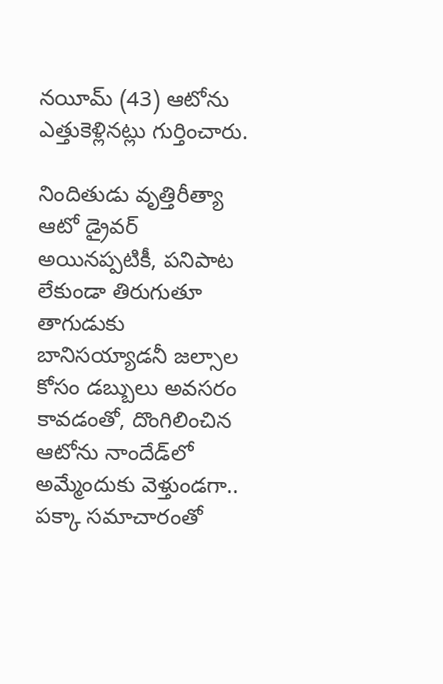నయీమ్ (43) ఆటోను ఎత్తుకెళ్లినట్లు గుర్తించారు.

నిందితుడు వృత్తిరీత్యా ఆటో డ్రైవర్ అయినప్పటికీ, పనిపాట లేకుండా తిరుగుతూ తాగుడుకు బానిసయ్యాడనీ జల్సాల కోసం డబ్బులు అవసరం కావడంతో, దొంగిలించిన ఆటోను నాందేడ్‌లో అమ్మేందుకు వెళ్తుండగా.. పక్కా సమాచారంతో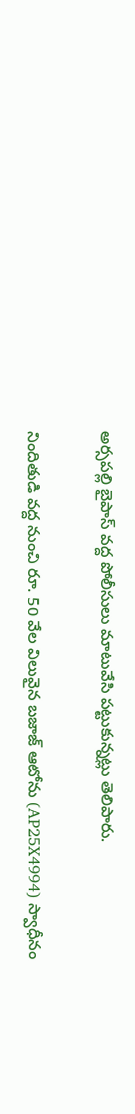అర్సపల్లి బైపాస్ వద్ద పోలీసులు మాటువేసి పట్టుకున్నట్లు తెలిపారు.

నిందితుడి వద్ద నుంచి రూ. 50 వేల విలువైన బజాజ్ ఆటోను (AP25X4994) స్వాధీనం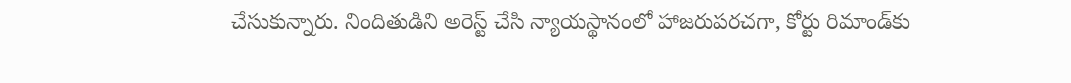చేసుకున్నారు. నిందితుడిని అరెస్ట్ చేసి న్యాయస్థానంలో హాజరుపరచగా, కోర్టు రిమాండ్‌కు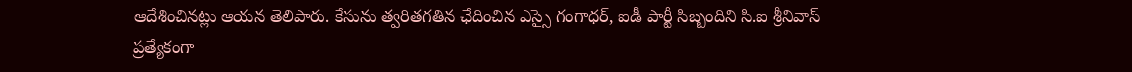ఆదేశించినట్లు ఆయన తెలిపారు. కేసును త్వరితగతిన ఛేదించిన ఎస్సై గంగాధర్, ఐడీ పార్టీ సిబ్బందిని సి.ఐ శ్రీనివాస్ ప్రత్యేకంగా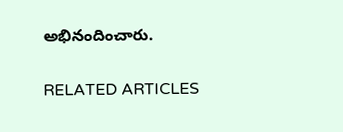అభినందించారు.

RELATED ARTICLES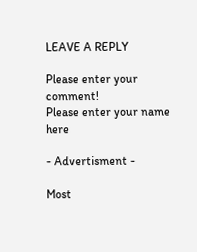LEAVE A REPLY

Please enter your comment!
Please enter your name here

- Advertisment -

Most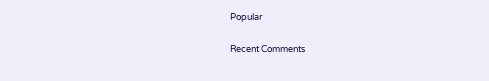Popular

Recent Comments